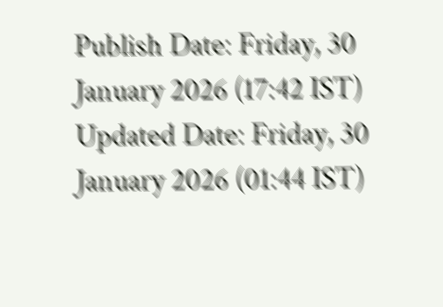Publish Date: Friday, 30 January 2026 (17:42 IST)
Updated Date: Friday, 30 January 2026 (01:44 IST)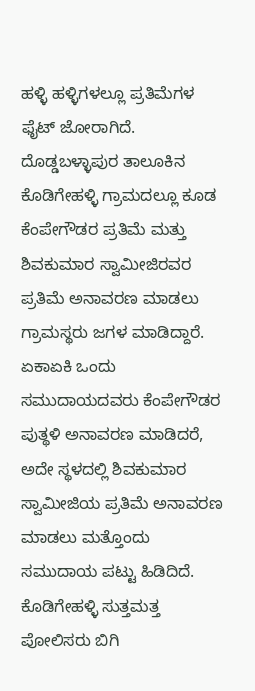ಹಳ್ಳಿ ಹಳ್ಳಿಗಳಲ್ಲೂ ಪ್ರತಿಮೆಗಳ ಫೈಟ್ ಜೋರಾಗಿದೆ. ದೊಡ್ಡಬಳ್ಳಾಪುರ ತಾಲೂಕಿನ ಕೊಡಿಗೇಹಳ್ಳಿ ಗ್ರಾಮದಲ್ಲೂ ಕೂಡ ಕೆಂಪೇಗೌಡರ ಪ್ರತಿಮೆ ಮತ್ತು ಶಿವಕುಮಾರ ಸ್ವಾಮೀಜಿರವರ ಪ್ರತಿಮೆ ಅನಾವರಣ ಮಾಡಲು ಗ್ರಾಮಸ್ಥರು ಜಗಳ ಮಾಡಿದ್ದಾರೆ. ಏಕಾಏಕಿ ಒಂದು ಸಮುದಾಯದವರು ಕೆಂಪೇಗೌಡರ ಪುತ್ಥಳಿ ಅನಾವರಣ ಮಾಡಿದರೆ, ಅದೇ ಸ್ಥಳದಲ್ಲಿ ಶಿವಕುಮಾರ ಸ್ವಾಮೀಜಿಯ ಪ್ರತಿಮೆ ಅನಾವರಣ ಮಾಡಲು ಮತ್ತೊಂದು ಸಮುದಾಯ ಪಟ್ಟು ಹಿಡಿದಿದೆ. ಕೊಡಿಗೇಹಳ್ಳಿ ಸುತ್ತಮತ್ತ ಪೋಲಿಸರು ಬಿಗಿ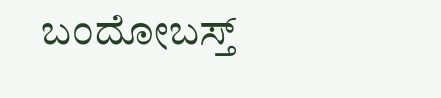ಬಂದೋಬಸ್ತ್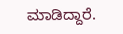ಮಾಡಿದ್ದಾರೆ.